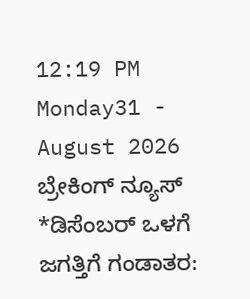12:19 PM Monday31 - August 2026
ಬ್ರೇಕಿಂಗ್ ನ್ಯೂಸ್
*ಡಿಸೆಂಬರ್ ಒಳಗೆ ಜಗತ್ತಿಗೆ ಗಂಡಾತರ: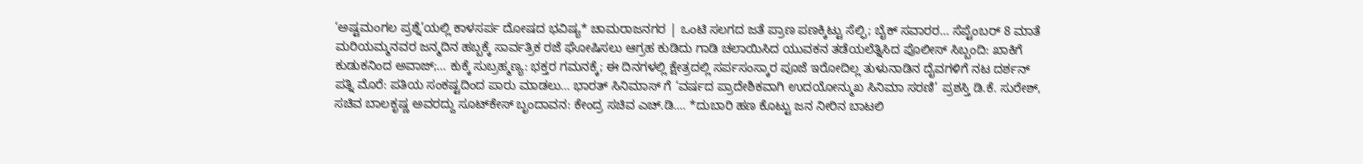‘ಅಷ್ಟಮಂಗಲ ಪ್ರಶ್ನೆ’ಯಲ್ಲಿ ಕಾಳಸರ್ಪ ದೋಷದ ಭವಿಷ್ಯ* ಚಾಮರಾಜನಗರ | ಒಂಟಿ ಸಲಗದ ಜತೆ ಪ್ರಾಣ ಪಣಕ್ಕಿಟ್ಟು ಸೆಲ್ಫಿ; ಬೈಕ್ ಸವಾರರ… ಸೆಪ್ಟೆಂಬರ್ 8 ಮಾತೆ ಮರಿಯಮ್ಮನವರ ಜನ್ಮದಿನ ಹಬ್ಬಕ್ಕೆ ಸಾರ್ವತ್ರಿಕ ರಜೆ ಘೋಷಿಸಲು ಆಗ್ರಹ ಕುಡಿದು ಗಾಡಿ ಚಲಾಯಿಸಿದ ಯುವಕನ ತಡೆಯಲೆತ್ನಿಸಿದ ಪೊಲೀಸ್ ಸಿಬ್ಬಂದಿ: ಖಾಕಿಗೆ ಕುಡುಕನಿಂದ ಅವಾಜ್;… ಕುಕ್ಕೆ ಸುಬ್ರಹ್ಮಣ್ಯ: ಭಕ್ತರ ಗಮನಕ್ಕೆ; ಈ ದಿನಗಳಲ್ಲಿ ಕ್ಷೇತ್ರದಲ್ಲಿ ಸರ್ಪಸಂಸ್ಕಾರ ಪೂಜೆ ಇರೋದಿಲ್ಲ ತುಳುನಾಡಿನ ದೈವಗಳಿಗೆ ನಟ ದರ್ಶನ್ ಪತ್ನಿ ಮೊರೆ: ಪತಿಯ ಸಂಕಷ್ಟದಿಂದ ಪಾರು ಮಾಡಲು… ಭಾರತ್ ಸಿನಿಮಾಸ್ ಗೆ ‘ವರ್ಷದ ಪ್ರಾದೇಶಿಕವಾಗಿ ಉದಯೋನ್ಮುಖ ಸಿನಿಮಾ ಸರಣಿ’ ಪ್ರಶಸ್ತಿ ಡಿ.ಕೆ. ಸುರೇಶ್, ಸಚಿವ ಬಾಲಕೃಷ್ಣ ಅವರದ್ದು ಸೂಟ್‌ಕೇಸ್ ಬೃಂದಾವನ: ಕೇಂದ್ರ ಸಚಿವ ಎಚ್.ಡಿ.… *ದುಬಾರಿ ಹಣ ಕೊಟ್ಟು ಜನ ನೀರಿನ ಬಾಟಲಿ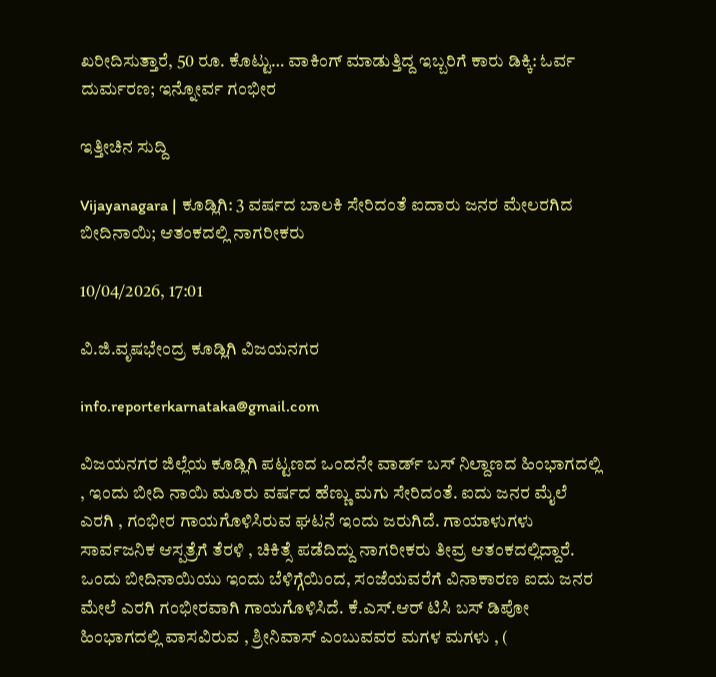ಖರೀದಿಸುತ್ತಾರೆ, 50 ರೂ. ಕೊಟ್ಟು… ವಾಕಿಂಗ್ ಮಾಡುತ್ತಿದ್ದ ಇಬ್ಬರಿಗೆ ಕಾರು ಡಿಕ್ಕಿ: ಓರ್ವ ದುರ್ಮರಣ; ಇನ್ನೋರ್ವ ಗಂಭೀರ

ಇತ್ತೀಚಿನ ಸುದ್ದಿ

Vijayanagara | ಕೂಡ್ಲಿಗಿ: 3 ವರ್ಷದ ಬಾಲಕಿ ಸೇರಿದಂತೆ ಐದಾರು ಜನರ ಮೇಲರಗಿದ ಬೀದಿನಾಯಿ; ಆತಂಕದಲ್ಲಿ ನಾಗರೀಕರು

10/04/2026, 17:01

ವಿ.ಜಿ.ವೃಷಭೇಂದ್ರ ಕೂಡ್ಲಿಗಿ ವಿಜಯನಗರ

info.reporterkarnataka@gmail.com

ವಿಜಯನಗರ ಜಿಲ್ಲೆಯ ಕೂಡ್ಲಿಗಿ ಪಟ್ಟಣದ ಒಂದನೇ ವಾರ್ಡ್ ಬಸ್ ನಿಲ್ದಾಣದ ಹಿಂಭಾಗದಲ್ಲಿ , ಇಂದು ಬೀದಿ ನಾಯಿ ಮೂರು ವರ್ಷದ ಹೆಣ್ಣು ಮಗು ಸೇರಿದಂತೆ. ಐದು ಜನರ ಮೈಲೆ ಎರಗಿ , ಗಂಭೀರ ಗಾಯಗೊಳಿಸಿರುವ ಘಟನೆ ಇಂದು ಜರುಗಿದೆ. ಗಾಯಾಳುಗಳು ಸಾರ್ವಜನಿಕ ಆಸ್ಪತ್ರೆಗೆ ತೆರಳಿ , ಚಿಕಿತ್ಸೆ ಪಡೆದಿದ್ದು ನಾಗರೀಕರು ತೀವ್ರ ಆತಂಕದಲ್ಲಿದ್ದಾರೆ. ಒಂದು ಬೀದಿನಾಯಿಯು ಇಂದು ಬೆಳಿಗ್ಗೆಯಿಂದ, ಸಂಜೆಯವರೆಗೆ ವಿನಾಕಾರಣ ಐದು ಜನರ ಮೇಲೆ ಎರಗಿ ಗಂಭೀರವಾಗಿ ಗಾಯಗೊಳಿಸಿದೆ. ಕೆ.ಎಸ್.ಆರ್ ಟಿಸಿ ಬಸ್ ಡಿಪೋ ಹಿಂಭಾಗದಲ್ಲಿ ವಾಸವಿರುವ , ಶ್ರೀನಿವಾಸ್ ಎಂಬುವವರ ಮಗಳ ಮಗಳು , (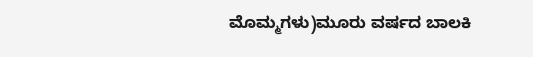ಮೊಮ್ಮಗಳು)ಮೂರು ವರ್ಷದ ಬಾಲಕಿ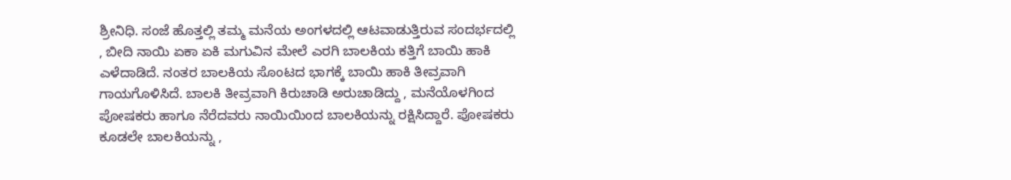ಶ್ರೀನಿಧಿ. ಸಂಜೆ ಹೊತ್ತಲ್ಲಿ ತಮ್ಮ ಮನೆಯ ಅಂಗಳದಲ್ಲಿ ಆಟವಾಡುತ್ತಿರುವ ಸಂದರ್ಭದಲ್ಲಿ , ಬೀದಿ ನಾಯಿ ಏಕಾ ಏಕಿ ಮಗುವಿನ ಮೇಲೆ ಎರಗಿ ಬಾಲಕಿಯ ಕತ್ತಿಗೆ ಬಾಯಿ ಹಾಕಿ ಎಳೆದಾಡಿದೆ‌. ನಂತರ ಬಾಲಕಿಯ ಸೊಂಟದ ಭಾಗಕ್ಕೆ ಬಾಯಿ ಹಾಕಿ ತೀವ್ರವಾಗಿ ಗಾಯಗೊಳಿಸಿದೆ. ಬಾಲಕಿ ತೀವ್ರವಾಗಿ ಕಿರುಚಾಡಿ ಅರುಚಾಡಿದ್ದು , ಮನೆಯೊಳಗಿಂದ ಪೋಷಕರು ಹಾಗೂ ನೆರೆದವರು ನಾಯಿಯಿಂದ ಬಾಲಕಿಯನ್ನು ರಕ್ಷಿಸಿದ್ದಾರೆ. ಪೋಷಕರು ಕೂಡಲೇ ಬಾಲಕಿಯನ್ನು ,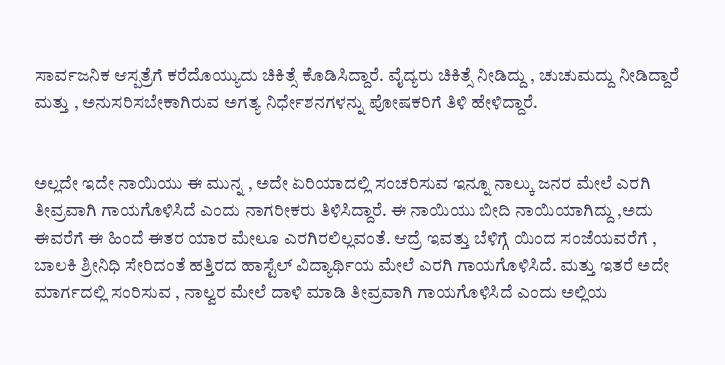ಸಾರ್ವಜನಿಕ ಆಸ್ಪತ್ರೆಗೆ ಕರೆದೊಯ್ಯುದು ಚಿಕಿತ್ಸೆ ಕೊಡಿಸಿದ್ದಾರೆ. ವೈದ್ಯರು ಚಿಕಿತ್ಸೆ ನೀಡಿದ್ದು , ಚುಚುಮದ್ದು ನೀಡಿದ್ದಾರೆ ಮತ್ತು , ಅನುಸರಿಸಬೇಕಾಗಿರುವ ಅಗತ್ಯ ನಿರ್ಧೇಶನಗಳನ್ನು ಪೋಷಕರಿಗೆ ತಿಳಿ ಹೇಳಿದ್ದಾರೆ.


ಅಲ್ಲದೇ ಇದೇ ನಾಯಿಯು ಈ ಮುನ್ನ , ಅದೇ ಏರಿಯಾದಲ್ಲಿ ಸಂಚರಿಸುವ ಇನ್ನೂ ನಾಲ್ಕು ಜನರ ಮೇಲೆ ಎರಗಿ ತೀವ್ರವಾಗಿ ಗಾಯಗೊಳಿಸಿದೆ ಎಂದು ನಾಗರೀಕರು ತಿಳಿಸಿದ್ದಾರೆ. ಈ ನಾಯಿಯು ಬೀದಿ ನಾಯಿಯಾಗಿದ್ದು ,ಅದು ಈವರೆಗೆ ಈ ಹಿಂದೆ ಈತರ ಯಾರ ಮೇಲೂ ಎರಗಿರಲಿಲ್ಲವಂತೆ. ಆದ್ರೆ ಇವತ್ತು ಬೆಳಿಗ್ಗೆ ಯಿಂದ ಸಂಜೆಯವರೆಗೆ , ಬಾಲಕಿ ಶ್ರೀನಿಧಿ ಸೇರಿದಂತೆ ಹತ್ತಿರದ ಹಾಸ್ಟೆಲ್ ವಿದ್ಯಾರ್ಥಿಯ ಮೇಲೆ ಎರಗಿ ಗಾಯಗೊಳಿಸಿದೆ. ಮತ್ತು ಇತರೆ ಅದೇ ಮಾರ್ಗದಲ್ಲಿ ಸಂರಿಸುವ , ನಾಲ್ವರ ಮೇಲೆ ದಾಳಿ ಮಾಡಿ ತೀವ್ರವಾಗಿ ಗಾಯಗೊಳಿಸಿದೆ ಎಂದು ಅಲ್ಲಿಯ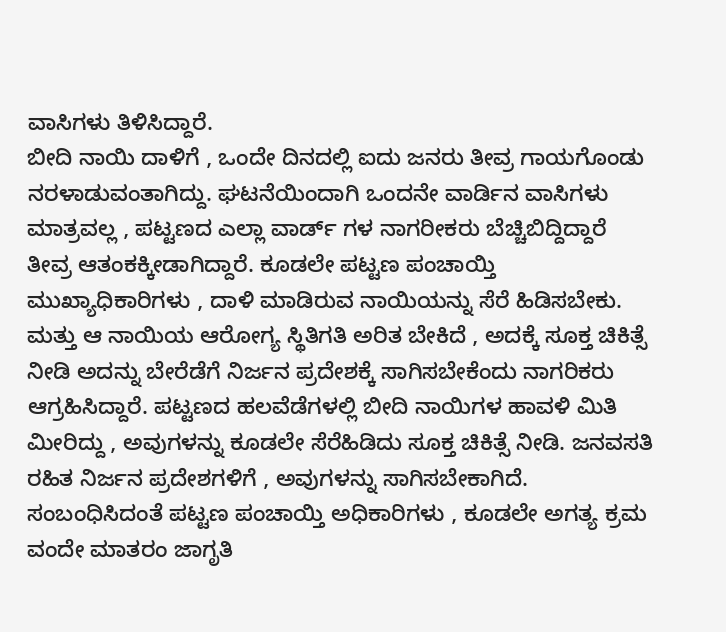ವಾಸಿಗಳು ತಿಳಿಸಿದ್ದಾರೆ.
ಬೀದಿ ನಾಯಿ ದಾಳಿಗೆ , ಒಂದೇ ದಿನದಲ್ಲಿ ಐದು ಜನರು ತೀವ್ರ ಗಾಯಗೊಂಡು ನರಳಾಡುವಂತಾಗಿದ್ದು. ಘಟನೆಯಿಂದಾಗಿ ಒಂದನೇ ವಾರ್ಡಿನ ವಾಸಿಗಳು ಮಾತ್ರವಲ್ಲ , ಪಟ್ಟಣದ ಎಲ್ಲಾ ವಾರ್ಡ್ ಗಳ ನಾಗರೀಕರು ಬೆಚ್ಚಿಬಿದ್ದಿದ್ದಾರೆ ತೀವ್ರ ಆತಂಕಕ್ಕೀಡಾಗಿದ್ದಾರೆ. ಕೂಡಲೇ ಪಟ್ಟಣ ಪಂಚಾಯ್ತಿ ಮುಖ್ಯಾಧಿಕಾರಿಗಳು , ದಾಳಿ ಮಾಡಿರುವ ನಾಯಿಯನ್ನು ಸೆರೆ ಹಿಡಿಸಬೇಕು. ಮತ್ತು ಆ ನಾಯಿಯ ಆರೋಗ್ಯ ಸ್ಥಿತಿಗತಿ ಅರಿತ ಬೇಕಿದೆ , ಅದಕ್ಕೆ ಸೂಕ್ತ ಚಿಕಿತ್ಸೆ ನೀಡಿ ಅದನ್ನು ಬೇರೆಡೆಗೆ ನಿರ್ಜನ ಪ್ರದೇಶಕ್ಕೆ ಸಾಗಿಸಬೇಕೆಂದು ನಾಗರಿಕರು ಆಗ್ರಹಿಸಿದ್ದಾರೆ. ಪಟ್ಟಣದ ಹಲವೆಡೆಗಳಲ್ಲಿ ಬೀದಿ ನಾಯಿಗಳ ಹಾವಳಿ ಮಿತಿ ಮೀರಿದ್ದು , ಅವುಗಳನ್ನು ಕೂಡಲೇ ಸೆರೆಹಿಡಿದು ಸೂಕ್ತ ಚಿಕಿತ್ಸೆ ನೀಡಿ. ಜನವಸತಿ ರಹಿತ ನಿರ್ಜನ ಪ್ರದೇಶಗಳಿಗೆ , ಅವುಗಳನ್ನು ಸಾಗಿಸಬೇಕಾಗಿದೆ. ಸಂಬಂಧಿಸಿದಂತೆ ಪಟ್ಟಣ ಪಂಚಾಯ್ತಿ ಅಧಿಕಾರಿಗಳು , ಕೂಡಲೇ ಅಗತ್ಯ ಕ್ರಮ ವಂದೇ ಮಾತರಂ ಜಾಗೃತಿ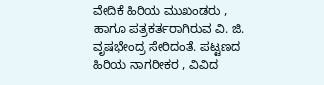ವೇದಿಕೆ ಹಿರಿಯ ಮುಖಂಡರು , ಹಾಗೂ ಪತ್ರಕರ್ತರಾಗಿರುವ ವಿ. ಜಿ. ವೃಷಭೇಂದ್ರ ಸೇರಿದಂತೆ. ಪಟ್ಟಣದ ಹಿರಿಯ ನಾಗರೀಕರ , ವಿವಿದ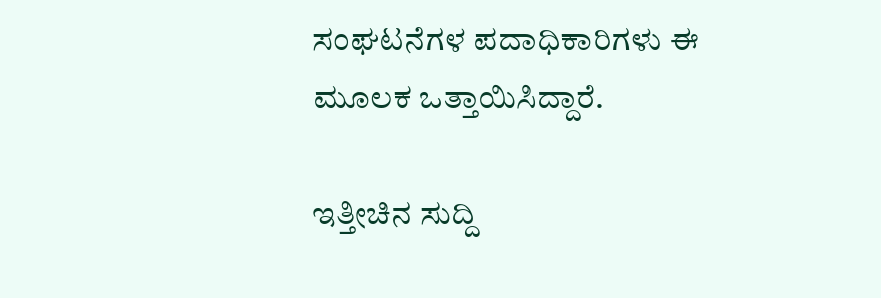ಸಂಘಟನೆಗಳ ಪದಾಧಿಕಾರಿಗಳು ಈ ಮೂಲಕ ಒತ್ತಾಯಿಸಿದ್ದಾರೆ.

ಇತ್ತೀಚಿನ ಸುದ್ದಿ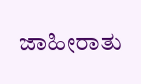ಜಾಹೀರಾತು